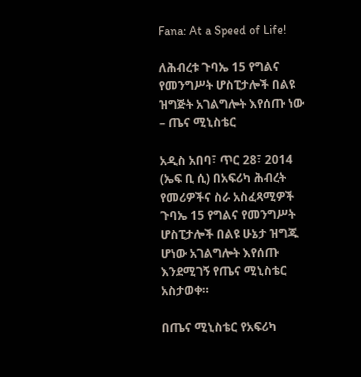Fana: At a Speed of Life!

ለሕብረቱ ጉባኤ 15 የግልና የመንግሥት ሆስፒታሎች በልዩ ዝግጅት አገልግሎት እየሰጡ ነው – ጤና ሚኒስቴር

አዲስ አበባ፣ ጥር 28፣ 2014 (ኤፍ ቢ ሲ) በአፍሪካ ሕብረት የመሪዎችና ስራ አስፈጻሚዎች ጉባኤ 15 የግልና የመንግሥት ሆስፒታሎች በልዩ ሁኔታ ዝግጁ ሆነው አገልግሎት እየሰጡ እንደሚገኝ የጤና ሚኒስቴር አስታወቀ።

በጤና ሚኒስቴር የአፍሪካ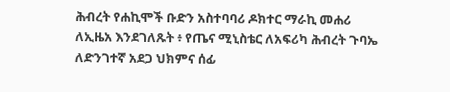ሕብረት የሐኪሞች ቡድን አስተባባሪ ዶክተር ማራኪ መሐሪ ለኢዜአ እንደገለጹት ፥ የጤና ሚኒስቴር ለአፍሪካ ሕብረት ጉባኤ ለድንገተኛ አደጋ ህክምና ሰፊ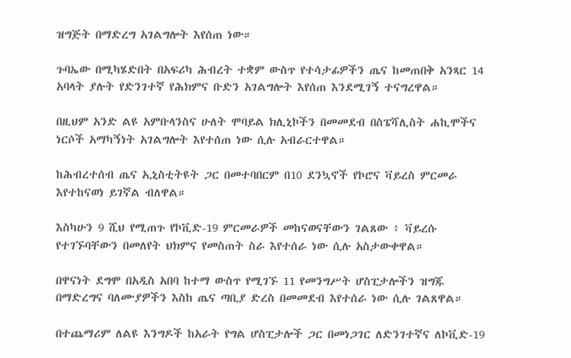ዝግጅት በማድረግ አገልግሎት እየሰጠ ነው።

ጉባኤው በሚካሄድበት በአፍሪካ ሕብረት ተቋም ውስጥ የተሳታፊዎችን ጤና ከመጠበቅ አንጻር 14 አባላት ያሉት የድንገተኛ የሕክምና ቡድን አገልግሎት እየሰጠ እንደሚገኝ ተናግረዋል።

በዚህም አንድ ልዩ አምቡላንስና ሁለት ሞባይል ክሊኒኮችን በመመደብ በስፔሻሊስት ሐኪሞችና ነርሶች አማካኝነት አገልግሎት እየተሰጠ ነው ሲሉ አብራርተዋል።

ከሕብረተሰብ ጤና ኢኒስቲትዩት ጋር በመተባበርም በ10 ደንኳኖች የኮሮና ቫይረስ ምርመራ እየተከናወነ ይገኛል ብለዋል።

እስካሁን 9 ሺህ የሚጠጉ የኮቪድ-19 ምርመራዎች መከናወናቸውን ገልጸው ፥ ቫይረሱ የተገኙባቸውን በመለየት ህክምና የመስጠት ስራ እየተሰራ ነው ሲሉ አስታውቀዋል።

በዋናነት ደግሞ በአዲስ አበባ ከተማ ውስጥ የሚገኙ 11 የመንግሥት ሆስፒታሎችን ዝግጁ በማድረግና ባለሙያዎችን እስከ ጤና ጣቢያ ድረስ በመመደብ እየተሰራ ነው ሲሉ ገልጸዋል።

በተጨማሪም ለልዩ እንግዶች ከአራት የግል ሆስፒታሎች ጋር በመነጋገር ለድንገተኛና ለኮቪድ-19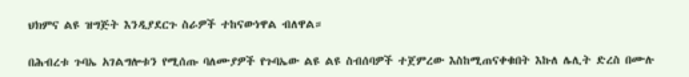ህክምና ልዩ ዝግጅት እንዲያደርጉ ስራዎች ተከናውነዋል ብለዋል።

በሕብረቱ ጉባኤ አገልግሎቱን የሚሰጡ ባለሙያዎች የጉባኤው ልዩ ልዩ ስብሰባዎች ተጀምረው እስከሚጠናቀቁበት እኩለ ሌሊት ድረስ በሙሉ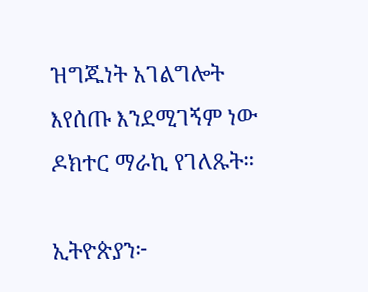ዝግጁነት አገልግሎት እየሰጡ እንደሚገኝም ነው ዶክተር ማራኪ የገለጹት።

ኢትዮጵያን፦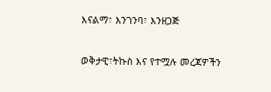እናልማ፣ እንገንባ፣ እንዘጋጅ

ወቅታዊ፣ትኩስ እና የተሟሉ መረጃዎችን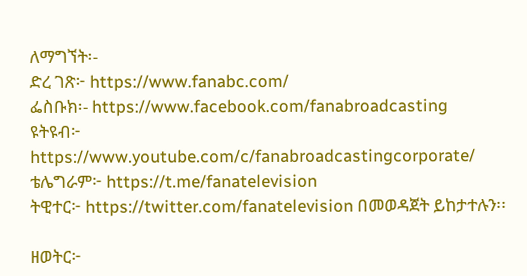ለማግኘት፡-
ድረ ገጽ፦ https://www.fanabc.com/
ፌስቡክ፡- https://www.facebook.com/fanabroadcasting
ዩትዩብ፦ https://www.youtube.com/c/fanabroadcastingcorporate/
ቴሌግራም፦ https://t.me/fanatelevision
ትዊተር፦ https://twitter.com/fanatelevision በመወዳጀት ይከታተሉን፡፡

ዘወትር፦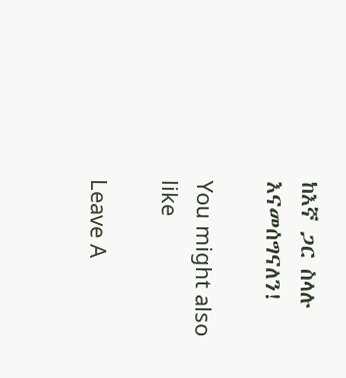ከእኛ ጋር ስላሉ እናመሰግናለን!

You might also like

Leave A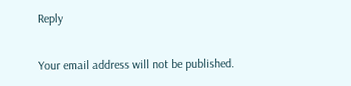Reply

Your email address will not be published.